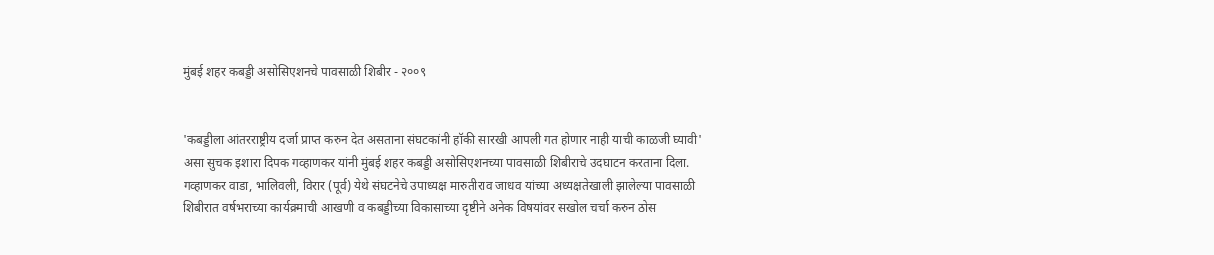मुंबई शहर कबड्डी असोसिएशनचे पावसाळी शिबीर - २००९


'कबड्डीला आंतरराष्ट्रीय दर्जा प्राप्त करुन देत असताना संघटकांनी हॉकी सारखी आपली गत होणार नाही याची काळजी घ्यावी' असा सुचक इशारा दिपक गव्हाणकर यांनी मुंबई शहर कबड्डी असोसिएशनच्या पावसाळी शिबीराचे उदघाटन करताना दिला. गव्हाणकर वाडा, भालिवली, विरार (पूर्व) येथे संघटनेचे उपाध्यक्ष मारुतीराव जाधव यांच्या अध्यक्षतेखाली झालेल्या पावसाळी शिबीरात वर्षभराच्या कार्यक्र्माची आखणी व कबड्डीच्या विकासाच्या दृष्टीने अनेक विषयांवर सखोल चर्चा करुन ठोस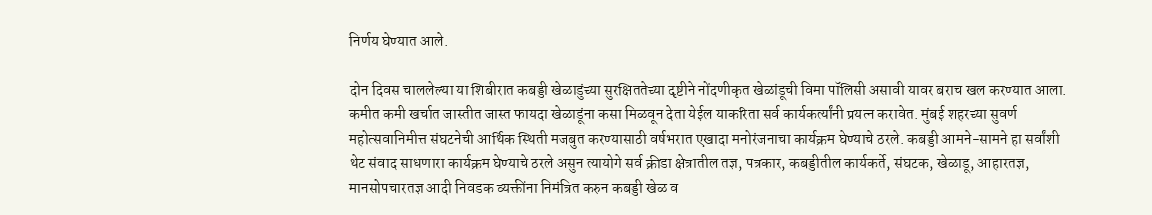निर्णय घेण्यात आले.

दोन दिवस चाललेल्या या शिबीरात कबड्डी खेळाडुंच्या सुरक्षिततेच्या दृष्टीने नोंदणीकृत खेळांडूची विमा पॉलिसी असावी यावर बराच खल करण्यात आला. कमीत कमी खर्चात जास्तीत जास्त फायदा खेळाडूंना कसा मिळवून देता येईल याकरिता सर्व कार्यकर्त्यांनी प्रयत्न करावेत. मुंबई शहरच्या सुवर्ण महोत्सवानिमीत्त संघटनेची आर्थिक स्थिती मजबुत करण्यासाठी वर्षभरात एखादा मनोरंजनाचा कार्यक्रम घेण्याचे ठरले. कबड्डी आमने-सामने हा सर्वांशी थेट संवाद साधणारा कार्यक्रम घेण्याचे ठरले असुन त्यायोगे सर्व क्रीडा क्षेत्रातील तज्ञ, पत्रकार, कबड्डीतील कार्यकर्ते, संघटक, खेळाडू, आहारतज्ञ, मानसोपचारतज्ञ आदी निवडक व्यक्तींना निमंत्रित करुन कबड्डी खेळ व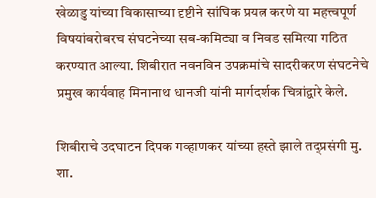खेळाडु यांच्या विकासाच्या दृष्टीने सांघिक प्रयत्न करणे या महत्त्वपूर्ण विषयांबरोबरच संघटनेच्या सब-कमिट्या व निवड समित्या गठित करण्यात आल्या. शिबीरात नवनविन उपक्रमांचे सादरीकरण संघटनेचे प्रमुख कार्यवाह मिनानाथ धानजी यांनी मार्गदर्शक चित्रांद्वारे केले.

शिबीराचे उदघाटन दिपक गव्हाणकर यांच्या हस्ते झाले तद्प्रसंगी मु. शा.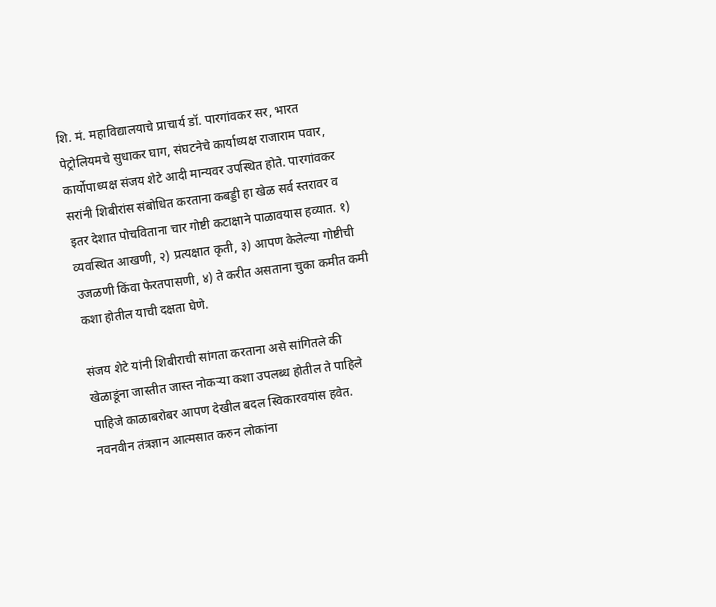शि. मं. महाविद्यालयाचे प्राचार्य डॉ. पारगांवकर सर, भारत पेट्रोलियमचे सुधाकर घाग, संघटनेचे कार्याध्यक्ष राजाराम पवार, कार्योपाध्यक्ष संजय शेटे आदी मान्यवर उपस्थित होते. पारगांवकर सरांनी शिबीरांस संबोधित करताना कबड्डी हा खेळ सर्व स्तरावर व  इतर देशात पोचविताना चार गोष्टी कटाक्षाने पाळावयास हव्यात. १) व्यवस्थित आखणी, २) प्रत्यक्षात कृती, ३) आपण केलेल्या गोष्टीची उजळणी किंवा फेरतपासणी, ४) ते करीत असताना चुका कमीत कमी कशा होतील याची दक्षता घेणे.

संजय शेटे यांनी शिबीराची सांगता करताना असे सांगितले की खेळाडूंना जास्तीत जास्त नोकर्‍या कशा उपलब्ध होतील ते पाहिले पाहिजे काळाबरोबर आपण देखील बदल स्विकारवयांस हवेत. नवनवीन तंत्रज्ञान आत्मसात करुन लोकांना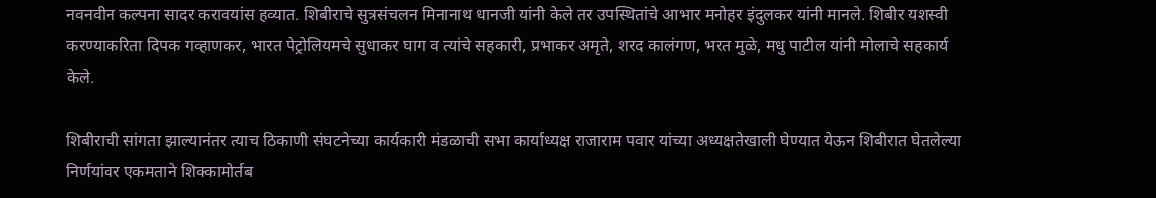नवनवीन कल्पना सादर करावयांस हव्यात. शिबीराचे सुत्रसंचलन मिनानाथ धानजी यांनी केले तर उपस्थितांचे आभार मनोहर इंदुलकर यांनी मानले. शिबीर यशस्वी करण्याकरिता दिपक गव्हाणकर, भारत पेट्रोलियमचे सुधाकर घाग व त्यांचे सहकारी, प्रभाकर अमृते, शरद कालंगण, भरत मुळे, मधु पाटील यांनी मोलाचे सहकार्य केले.

शिबीराची सांगता झाल्यानंतर त्याच ठिकाणी संघटनेच्या कार्यकारी मंडळाची सभा कार्याध्यक्ष राजाराम पवार यांच्या अध्यक्षतेखाली घेण्यात येऊन शिबीरात घेतलेल्या निर्णयांवर एकमताने शिक्कामोर्तब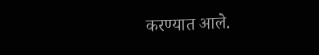करण्यात आले.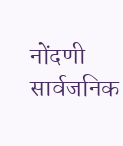नोंदणी सार्वजनिक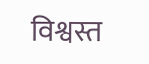विश्वस्त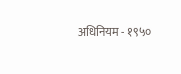अधिनियम - १९५०